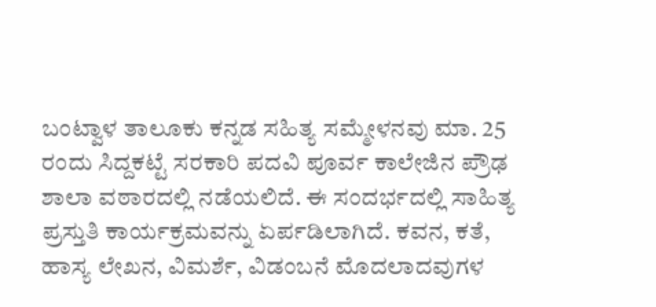ಬಂಟ್ವಾಳ ತಾಲೂಕು ಕನ್ನಡ ಸಹಿತ್ಯ ಸಮ್ಮೇಳನವು ಮಾ. 25 ರಂದು ಸಿದ್ದಕಟ್ಟೆ ಸರಕಾರಿ ಪದವಿ ಪೂರ್ವ ಕಾಲೇಜಿನ ಪ್ರೌಢ ಶಾಲಾ ವಠಾರದಲ್ಲಿ ನಡೆಯಲಿದೆ. ಈ ಸಂದರ್ಭದಲ್ಲಿ ಸಾಹಿತ್ಯ ಪ್ರಸ್ತುತಿ ಕಾರ್ಯಕ್ರಮವನ್ನು ಏರ್ಪಡಿಲಾಗಿದೆ. ಕವನ, ಕತೆ, ಹಾಸ್ಯ ಲೇಖನ, ವಿಮರ್ಶೆ, ವಿಡಂಬನೆ ಮೊದಲಾದವುಗಳ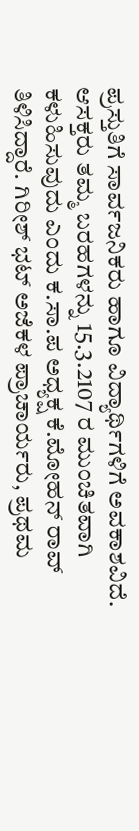ಪ್ರಸ್ತುತಿಗೆ ಸಾರ್ವಜನಿಕರು ಹಾಗೂ ವಿದ್ಯಾರ್ಥಿಗಳಿಗೆ ಅವಕಾಶವಿದೆ. ಆಸಕ್ತರು ತಮ್ಮ ಬರಹಗಳನ್ನು 15.3.2107 ರ ಮುಂಚಿತವಾಗಿ ಕಳುಹಿಸುವುದು ಎಂದು ಕ.ಸಾ.ಪ ಅಧ್ಯಕ್ಷ ಕೆ.ಮೋಹನ್ ರಾವ್  ತಿಳಿಸಿದ್ದಾರೆ. ಗಿರೀಶ್ ಭಟ್ ಅಜೆಕಳ ಪ್ರಾಚಾರ್ಯರು, ಪ್ರಥಮ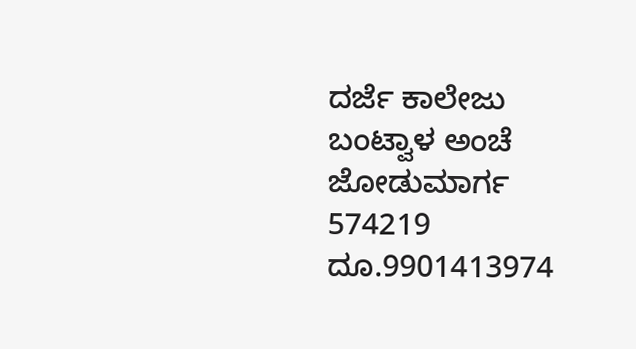ದರ್ಜೆ ಕಾಲೇಜು ಬಂಟ್ವಾಳ ಅಂಚೆ ಜೋಡುಮಾರ್ಗ 574219 ದೂ.9901413974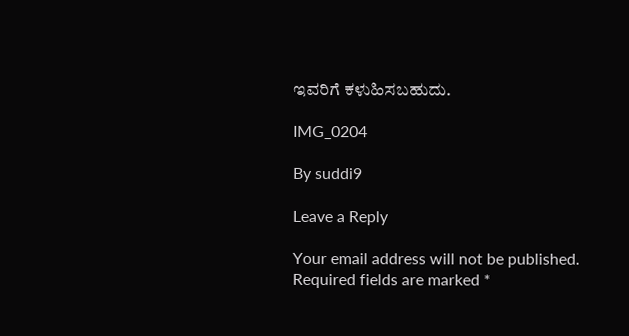ಇವರಿಗೆ ಕಳುಹಿಸಬಹುದು.

IMG_0204

By suddi9

Leave a Reply

Your email address will not be published. Required fields are marked *